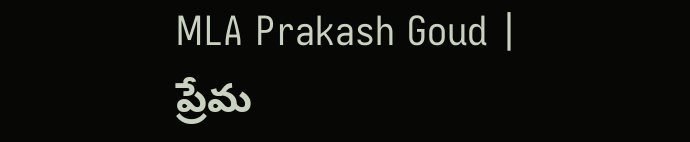MLA Prakash Goud | ప్రేమ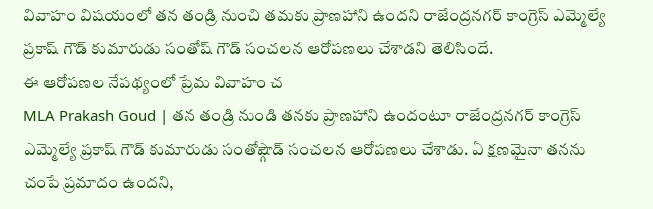వివాహం విషయంలో తన తండ్రి నుంచి తమకు ప్రాణహాని ఉందని రాజేంద్రనగర్ కాంగ్రెస్ ఎమ్మెల్యే ప్రకాష్ గౌడ్ కుమారుడు సంతోష్ గౌడ్ సంచలన ఆరోపణలు చేశాడని తెలిసిందే.
ఈ ఆరోపణల నేపథ్యంలో ప్రేమ వివాహం చ
MLA Prakash Goud | తన తండ్రి నుండి తనకు ప్రాణహాని ఉందంటూ రాజేంద్రనగర్ కాంగ్రెస్ ఎమ్మెల్యే ప్రకాష్ గౌడ్ కుమారుడు సంతోష్గౌడ్ సంచలన ఆరోపణలు చేశాడు. ఏ క్షణమైనా తనను చంపే ప్రమాదం ఉందని,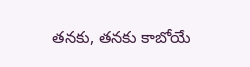తనకు, తనకు కాబోయే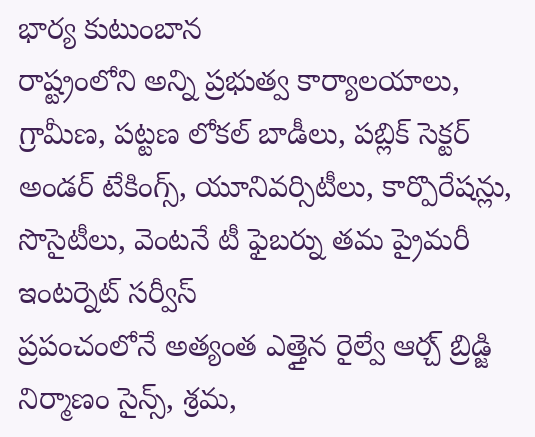భార్య కుటుంబాన
రాష్ట్రంలోని అన్ని ప్రభుత్వ కార్యాలయాలు, గ్రామీణ, పట్టణ లోకల్ బాడీలు, పబ్లిక్ సెక్టర్ అండర్ టేకింగ్స్, యూనివర్సిటీలు, కార్పొరేషన్లు, సొసైటీలు, వెంటనే టీ ఫైబర్ను తమ ప్రైమరీ ఇంటర్నెట్ సర్వీస్
ప్రపంచంలోనే అత్యంత ఎత్తైన రైల్వే ఆర్చ్ బ్రిడ్జి నిర్మాణం సైన్స్, శ్రమ,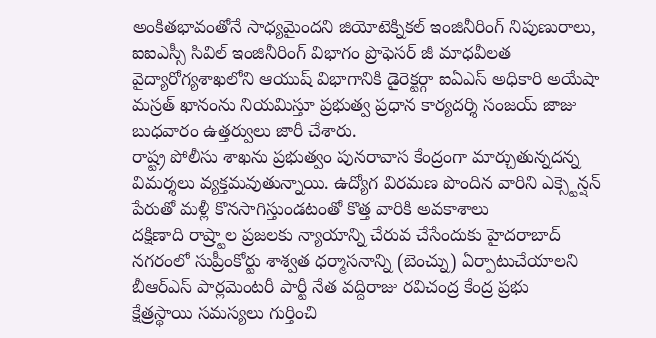అంకితభావంతోనే సాధ్యమైందని జియోటెక్నికల్ ఇంజినీరింగ్ నిపుణురాలు, ఐఐఎస్సీ సివిల్ ఇంజినీరింగ్ విభాగం ప్రొఫెసర్ జీ మాధవీలత
వైద్యారోగ్యశాఖలోని ఆయుష్ విభాగానికి డైరెక్టర్గా ఐఏఎస్ అధికారి అయేషా మస్రత్ ఖానంను నియమిస్తూ ప్రభుత్వ ప్రధాన కార్యదర్శి సంజయ్ జాజు బుధవారం ఉత్తర్వులు జారీ చేశారు.
రాష్ట్ర పోలీసు శాఖను ప్రభుత్వం పునరావాస కేంద్రంగా మార్చుతున్నదన్న విమర్శలు వ్యక్తమవుతున్నాయి. ఉద్యోగ విరమణ పొందిన వారిని ఎక్స్టెన్షన్ పేరుతో మళ్లీ కొనసాగిస్తుండటంతో కొత్త వారికి అవకాశాలు
దక్షిణాది రాష్ర్టాల ప్రజలకు న్యాయాన్ని చేరువ చేసేందుకు హైదరాబాద్ నగరంలో సుప్రీంకోర్టు శాశ్వత ధర్మాసనాన్ని (బెంచ్ను) ఏర్పాటుచేయాలని బీఆర్ఎస్ పార్లమెంటరీ పార్టీ నేత వద్దిరాజు రవిచంద్ర కేంద్ర ప్రభు
క్షేత్రస్థాయి సమస్యలు గుర్తించి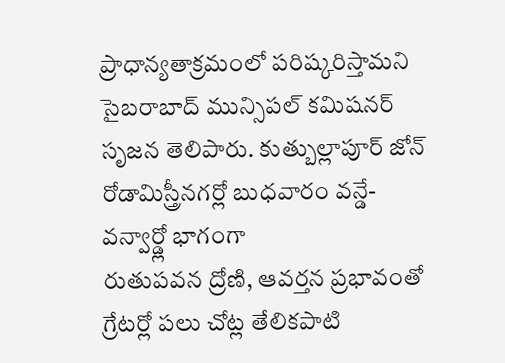ప్రాధాన్యతాక్రమంలో పరిష్కరిస్తామని సైబరాబాద్ మున్సిపల్ కమిషనర్ సృజన తెలిపారు. కుత్బుల్లాపూర్ జోన్ రోడామిస్త్రీనగర్లో బుధవారం వన్డే-వన్వార్డ్లో భాగంగా
రుతుపవన ద్రోణి, ఆవర్తన ప్రభావంతో గ్రేటర్లో పలు చోట్ల తేలికపాటి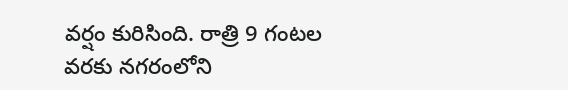వర్షం కురిసింది. రాత్రి 9 గంటల వరకు నగరంలోని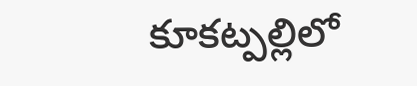కూకట్పల్లిలో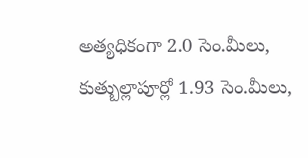అత్యధికంగా 2.0 సెం.మీలు, కుత్బుల్లాపూర్లో 1.93 సెం.మీలు,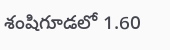శంషిగూడలో 1.60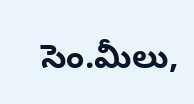సెం.మీలు,